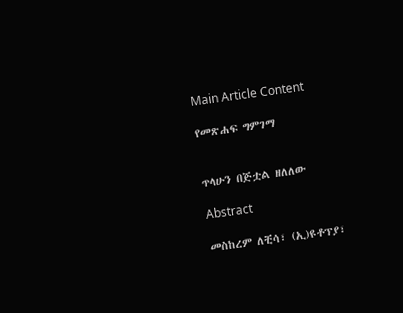Main Article Content

የመጽሐፍ ግምገማ


ጥላሁን በጅቷል ዘለለው

Abstract

መስከረም ለቺሳ፣ (ኢ)ዩቶፕያ፣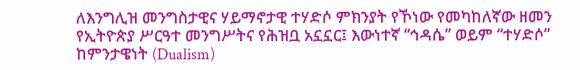ለእንግሊዝ መንግስታዊና ሃይማኖታዊ ተሃድሶ ምክንያት የኾነው የመካከለኛው ዘመን የኢትዮጵያ ሥርዓተ መንግሥትና የሕዝቧ አኗኗር፤ እውነተኛ “ኅዳሴ” ወይም “ተሃድሶ” ከምንታዌነት (Dualism)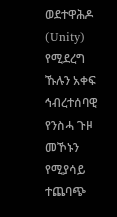ወደተዋሕዶ (Unity) የሚደረግ ኹሉን አቀፍ ኅብረተሰባዊ የንስሓ ጉዞ መኾኑን የሚያሳይ ተጨባጭ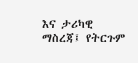እና ታሪካዊ ማስረጃ፤ የትርጉም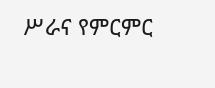ሥራና የምርምር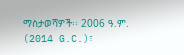ማስታወሻዎች፡፡ 2006 ዓ.ም. (2014 G.C.)፣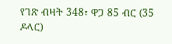የገጽ ብዛት 348፣ ዋጋ 85 ብር (35 ዶላር)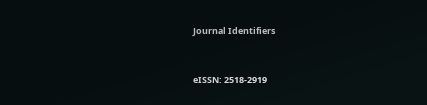Journal Identifiers


eISSN: 2518-2919